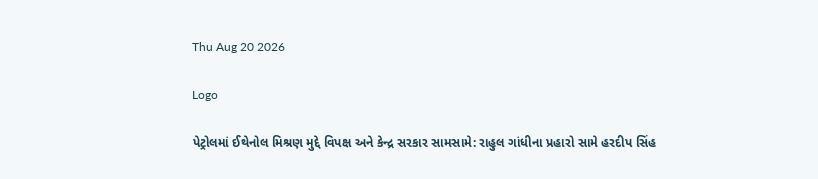Thu Aug 20 2026

Logo

પેટ્રોલમાં ઈથેનોલ મિશ્રણ મુદ્દે વિપક્ષ અને કેન્દ્ર સરકાર સામસામે: રાહુલ ગાંધીના પ્રહારો સામે હરદીપ સિંહ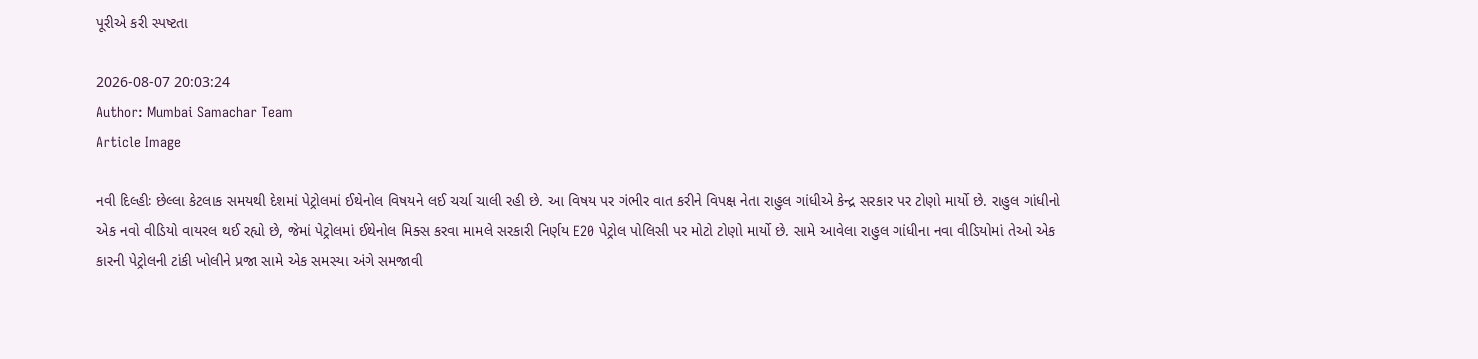પૂરીએ કરી સ્પષ્ટતા

2026-08-07 20:03:24
Author: Mumbai Samachar Team
Article Image

નવી દિલ્હીઃ છેલ્લા કેટલાક સમયથી દેશમાં પેટ્રોલમાં ઈથેનોલ વિષયને લઈ ચર્ચા ચાલી રહી છે. આ વિષય પર ગંભીર વાત કરીને વિપક્ષ નેતા રાહુલ ગાંધીએ કેન્દ્ર સરકાર પર ટોણો માર્યો છે. રાહુલ ગાંધીનો એક નવો વીડિયો વાયરલ થઈ રહ્યો છે, જેમાં પેટ્રોલમાં ઈથેનોલ મિક્સ કરવા મામલે સરકારી નિર્ણય E20 પેટ્રોલ પોલિસી પર મોટો ટોણો માર્યો છે. સામે આવેલા રાહુલ ગાંધીના નવા વીડિયોમાં તેઓ એક કારની પેટ્રોલની ટાંકી ખોલીને પ્રજા સામે એક સમસ્યા અંગે સમજાવી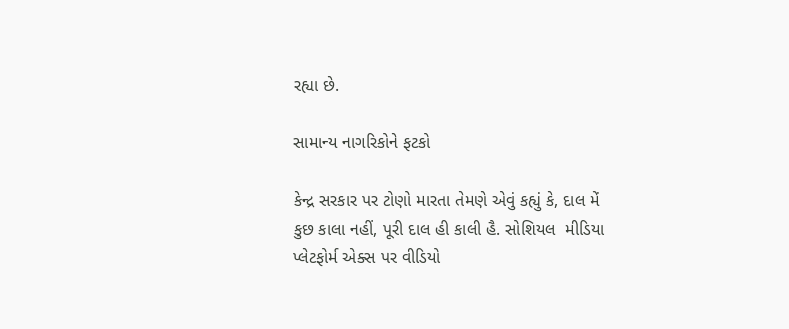રહ્યા છે.

સામાન્ય નાગરિકોને ફટકો

કેન્દ્ર સરકાર પર ટોણો મારતા તેમણે એવું કહ્યું કે, દાલ મેં કુછ કાલા નહીં, પૂરી દાલ હી કાલી હૈ. સોશિયલ  મીડિયા પ્લેટફોર્મ એક્સ પર વીડિયો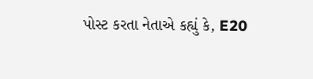પોસ્ટ કરતા નેતાએ કહ્યું કે, E20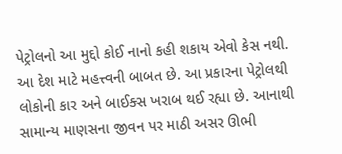પેટ્રોલનો આ મુદ્દો કોઈ નાનો કહી શકાય એવો કેસ નથી. આ દેશ માટે મહત્ત્વની બાબત છે. આ પ્રકારના પેટ્રોલથી લોકોની કાર અને બાઈક્સ ખરાબ થઈ રહ્યા છે. આનાથી સામાન્ય માણસના જીવન પર માઠી અસર ઊભી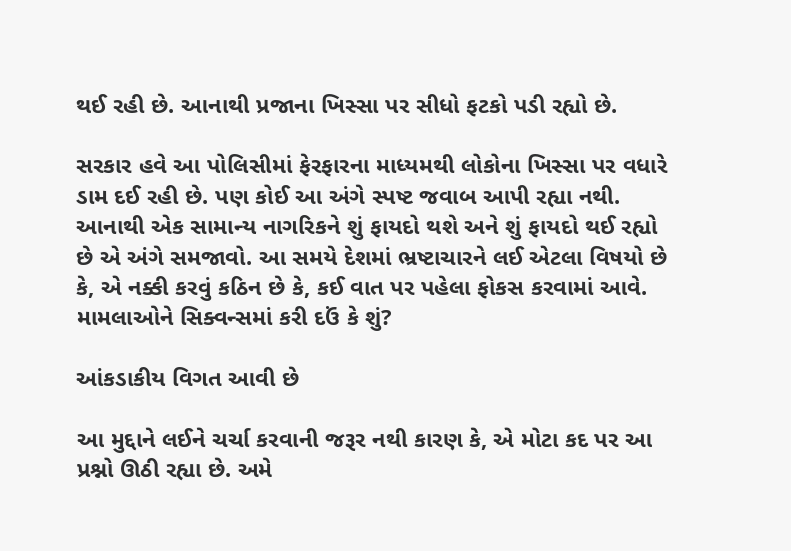થઈ રહી છે. આનાથી પ્રજાના ખિસ્સા પર સીધો ફટકો પડી રહ્યો છે.

સરકાર હવે આ પોલિસીમાં ફેરફારના માધ્યમથી લોકોના ખિસ્સા પર વધારે ડામ દઈ રહી છે. પણ કોઈ આ અંગે સ્પષ્ટ જવાબ આપી રહ્યા નથી. આનાથી એક સામાન્ય નાગરિકને શું ફાયદો થશે અને શું ફાયદો થઈ રહ્યો છે એ અંગે સમજાવો. આ સમયે દેશમાં ભ્રષ્ટાચારને લઈ એટલા વિષયો છે કે, એ નક્કી કરવું કઠિન છે કે, કઈ વાત પર પહેલા ફોકસ કરવામાં આવે. મામલાઓને સિક્વન્સમાં કરી દઉં કે શું?

આંકડાકીય વિગત આવી છે

આ મુદ્દાને લઈને ચર્ચા કરવાની જરૂર નથી કારણ કે, એ મોટા કદ પર આ પ્રશ્નો ઊઠી રહ્યા છે. અમે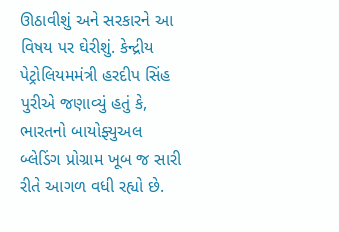ઊઠાવીશું અને સરકારને આ વિષય પર ઘેરીશું. કેન્દ્રીય પેટ્રોલિયમમંત્રી હરદીપ સિંહ પુરીએ જણાવ્યું હતું કે, ભારતનો બાયોફ્યુઅલ બ્લેડિંગ પ્રોગ્રામ ખૂબ જ સારી રીતે આગળ વધી રહ્યો છે.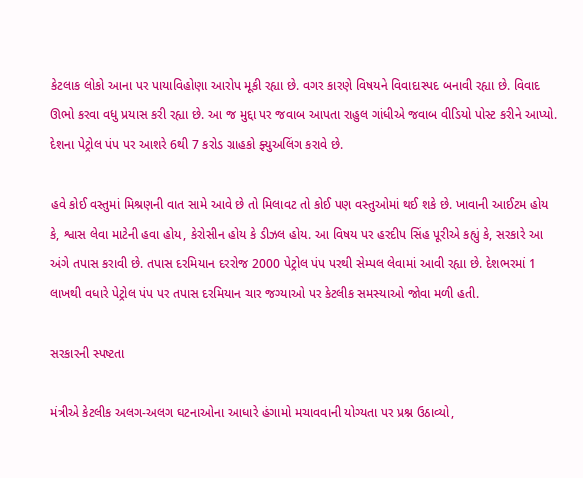કેટલાક લોકો આના પર પાયાવિહોણા આરોપ મૂકી રહ્યા છે. વગર કારણે વિષયને વિવાદાસ્પદ બનાવી રહ્યા છે. વિવાદ ઊભો કરવા વધુ પ્રયાસ કરી રહ્યા છે. આ જ મુદ્દા પર જવાબ આપતા રાહુલ ગાંધીએ જવાબ વીડિયો પોસ્ટ કરીને આપ્યો. દેશના પેટ્રોલ પંપ પર આશરે 6થી 7 કરોડ ગ્રાહકો ફ્યુઅલિંગ કરાવે છે.

હવે કોઈ વસ્તુમાં મિશ્રણની વાત સામે આવે છે તો મિલાવટ તો કોઈ પણ વસ્તુઓમાં થઈ શકે છે. ખાવાની આઈટમ હોય કે, શ્વાસ લેવા માટેની હવા હોય, કેરોસીન હોય કે ડીઝલ હોય. આ વિષય પર હરદીપ સિંહ પૂરીએ કહ્યું કે, સરકારે આ અંગે તપાસ કરાવી છે. તપાસ દરમિયાન દરરોજ 2000 પેટ્રોલ પંપ પરથી સેમ્પલ લેવામાં આવી રહ્યા છે. દેશભરમાં 1 લાખથી વધારે પેટ્રોલ પંપ પર તપાસ દરમિયાન ચાર જગ્યાઓ પર કેટલીક સમસ્યાઓ જોવા મળી હતી.

સરકારની સ્પષ્ટતા

મંત્રીએ કેટલીક અલગ-અલગ ઘટનાઓના આધારે હંગામો મચાવવાની યોગ્યતા પર પ્રશ્ન ઉઠાવ્યો,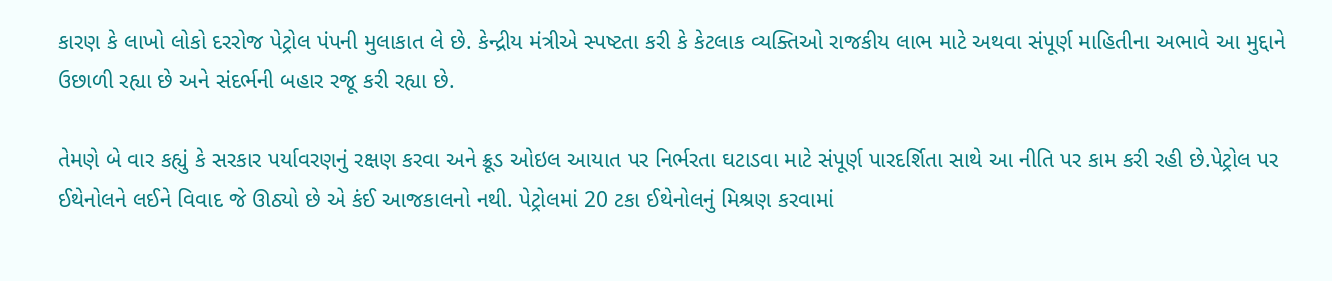કારણ કે લાખો લોકો દરરોજ પેટ્રોલ પંપની મુલાકાત લે છે. કેન્દ્રીય મંત્રીએ સ્પષ્ટતા કરી કે કેટલાક વ્યક્તિઓ રાજકીય લાભ માટે અથવા સંપૂર્ણ માહિતીના અભાવે આ મુદ્દાને ઉછાળી રહ્યા છે અને સંદર્ભની બહાર રજૂ કરી રહ્યા છે.

તેમણે બે વાર કહ્યું કે સરકાર પર્યાવરણનું રક્ષણ કરવા અને ક્રૂડ ઓઇલ આયાત પર નિર્ભરતા ઘટાડવા માટે સંપૂર્ણ પારદર્શિતા સાથે આ નીતિ પર કામ કરી રહી છે.પેટ્રોલ પર ઈથેનોલને લઈને વિવાદ જે ઊઠ્યો છે એ કંઈ આજકાલનો નથી. પેટ્રોલમાં 20 ટકા ઈથેનોલનું મિશ્રણ કરવામાં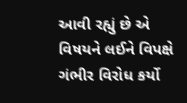આવી રહ્યું છે એ વિષયને લઈને વિપક્ષે ગંભીર વિરોધ કર્યો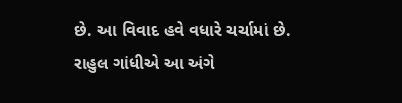છે. આ વિવાદ હવે વધારે ચર્ચામાં છે. રાહુલ ગાંધીએ આ અંગે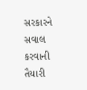સરકારને સવાલ કરવાની તૈયારી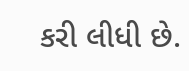કરી લીધી છે.